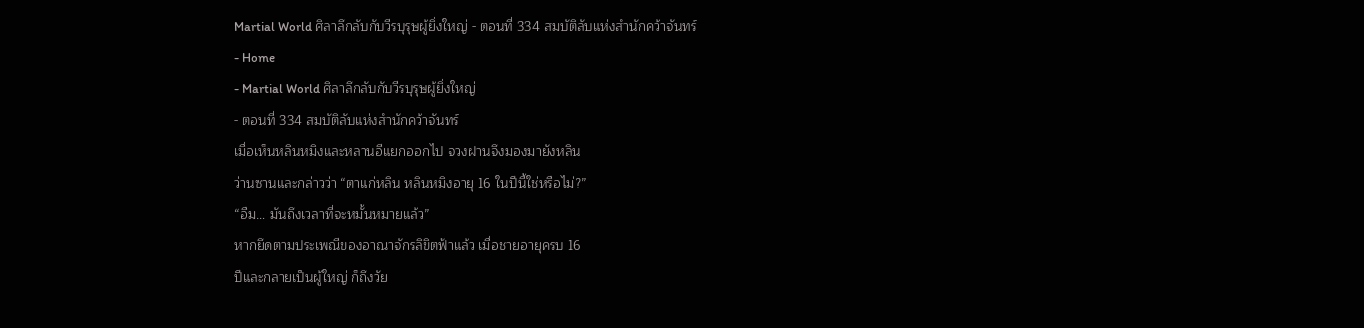Martial World ศิลาลึกลับกับวีรบุรุษผู้ยิ่งใหญ่ - ตอนที่ 334 สมบัติลับแห่งสำนักคว้าจันทร์
- Home
- Martial World ศิลาลึกลับกับวีรบุรุษผู้ยิ่งใหญ่
- ตอนที่ 334 สมบัติลับแห่งสำนักคว้าจันทร์
เมื่อเห็นหลินหมิงและหลานอีแยกออกไป จวงฝานจึงมองมายังหลิน
ว่านซานและกล่าวว่า “ตาแก่หลิน หลินหมิงอายุ 16 ในปีนี้ใช่หรือไม่?”
“อืม… มันถึงเวลาที่จะหมั้นหมายแล้ว”
หากยึดตามประเพณีของอาณาจักรลิขิตฟ้าแล้ว เมื่อชายอายุครบ 16
ปีและกลายเป็นผู้ใหญ่ ก็ถึงวัย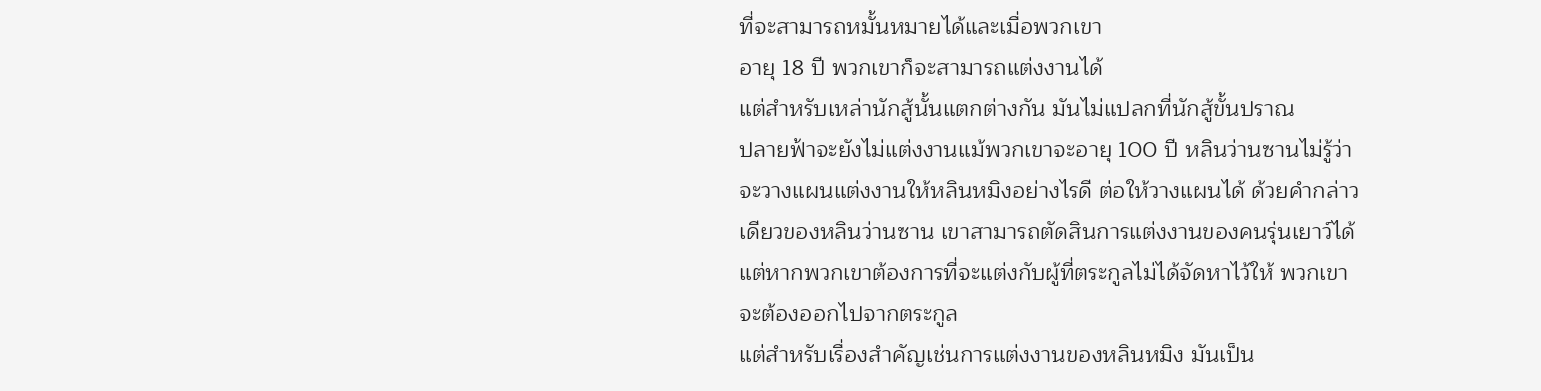ที่จะสามารถหมั้นหมายได้และเมื่อพวกเขา
อายุ 18 ปี พวกเขาก็จะสามารถแต่งงานได้
แต่สำหรับเหล่านักสู้นั้นแตกต่างกัน มันไม่แปลกที่นักสู้ขั้นปราณ
ปลายฟ้าจะยังไม่แต่งงานแม้พวกเขาจะอายุ 100 ปี หลินว่านซานไม่รู้ว่า
จะวางแผนแต่งงานให้หลินหมิงอย่างไรดี ต่อให้วางแผนได้ ด้วยคำกล่าว
เดียวของหลินว่านซาน เขาสามารถตัดสินการแต่งงานของคนรุ่นเยาว์ได้
แต่หากพวกเขาต้องการที่จะแต่งกับผู้ที่ตระกูลไม่ได้จัดหาไว้ให้ พวกเขา
จะต้องออกไปจากตระกูล
แต่สำหรับเรื่องสำคัญเช่นการแต่งงานของหลินหมิง มันเป็น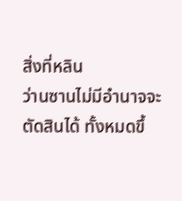สิ่งที่หลิน
ว่านซานไม่มีอำนาจจะตัดสินได้ ทั้งหมดขึ้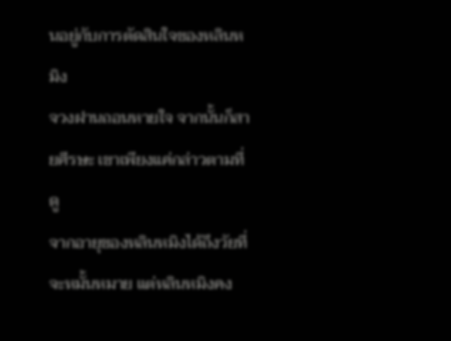นอยู่กับการตัดสินใจของหลินห
มิง
จวงฝานถอนหายใจ จากนั้นก็สายศีรษะ เขาเพียงแค่กล่าวตามที่ดู
จากอายุของหลินหมิงได้ถึงวัยที่จะหมั้นหมาย แต่หลินหมิงคง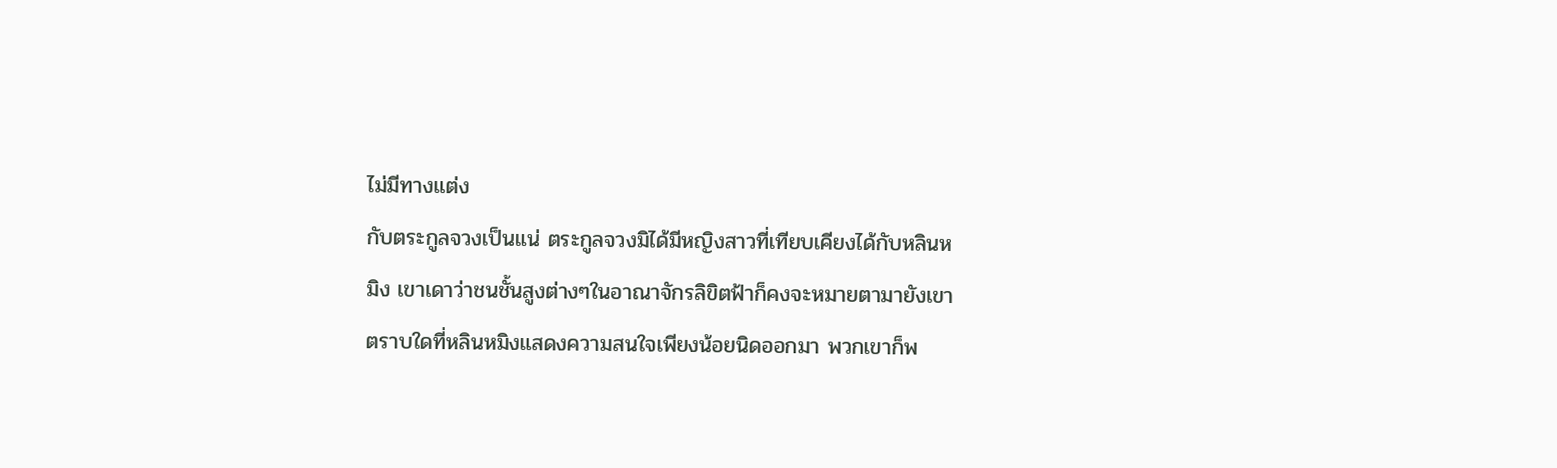ไม่มีทางแต่ง
กับตระกูลจวงเป็นแน่ ตระกูลจวงมิได้มีหญิงสาวที่เทียบเคียงได้กับหลินห
มิง เขาเดาว่าชนชั้นสูงต่างๆในอาณาจักรลิขิตฟ้าก็คงจะหมายตามายังเขา
ตราบใดที่หลินหมิงแสดงความสนใจเพียงน้อยนิดออกมา พวกเขาก็พ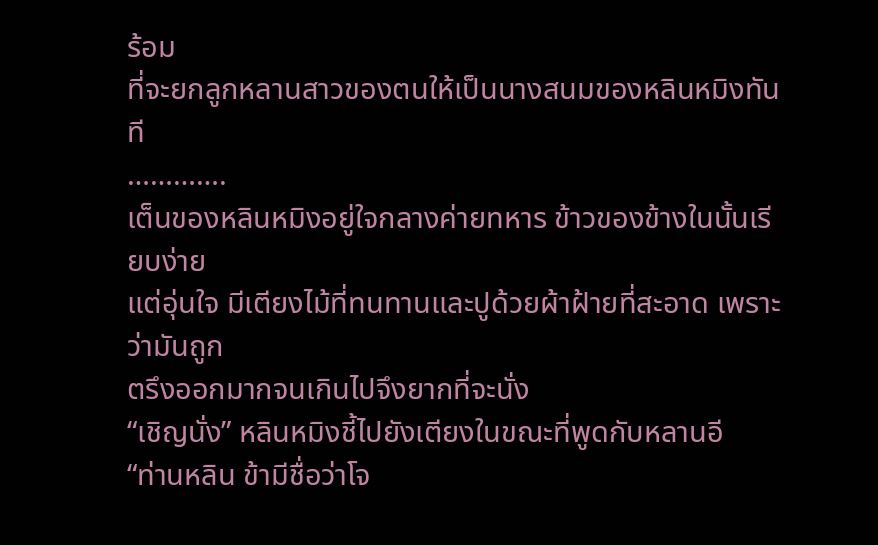ร้อม
ที่จะยกลูกหลานสาวของตนให้เป็นนางสนมของหลินหมิงทันที
………….
เต็นของหลินหมิงอยู่ใจกลางค่ายทหาร ข้าวของข้างในนั้นเรียบง่าย
แต่อุ่นใจ มีเตียงไม้ที่ทนทานและปูด้วยผ้าฝ้ายที่สะอาด เพราะว่ามันถูก
ตรึงออกมากจนเกินไปจึงยากที่จะนั่ง
“เชิญนั่ง” หลินหมิงชี้ไปยังเตียงในขณะที่พูดกับหลานอี
“ท่านหลิน ข้ามีชื่อว่าโจ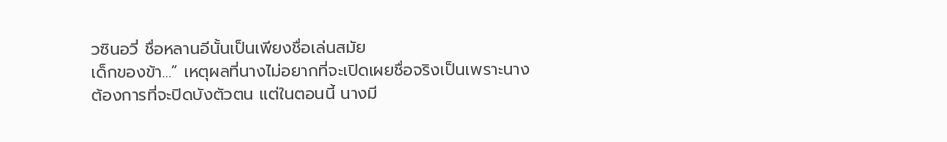วซินอวี่ ชื่อหลานอีนั้นเป็นเพียงชื่อเล่นสมัย
เด็กของข้า…” เหตุผลที่นางไม่อยากที่จะเปิดเผยชื่อจริงเป็นเพราะนาง
ต้องการที่จะปิดบังตัวตน แต่ในตอนนี้ นางมี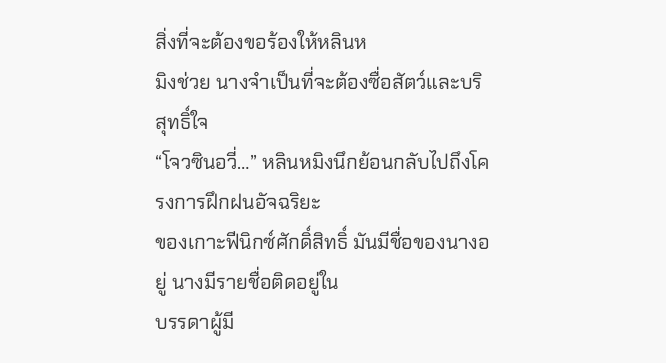สิ่งที่จะต้องขอร้องให้หลินห
มิงช่วย นางจำเป็นที่จะต้องซื่อสัตว์และบริสุทธิ์ใจ
“โจวซินอวี่…” หลินหมิงนึกย้อนกลับไปถึงโครงการฝึกฝนอัจฉริยะ
ของเกาะฟีนิกซ์ศักดิ์สิทธิ์ มันมีชื่อของนางอยู่ นางมีรายชื่อติดอยู่ใน
บรรดาผู้มี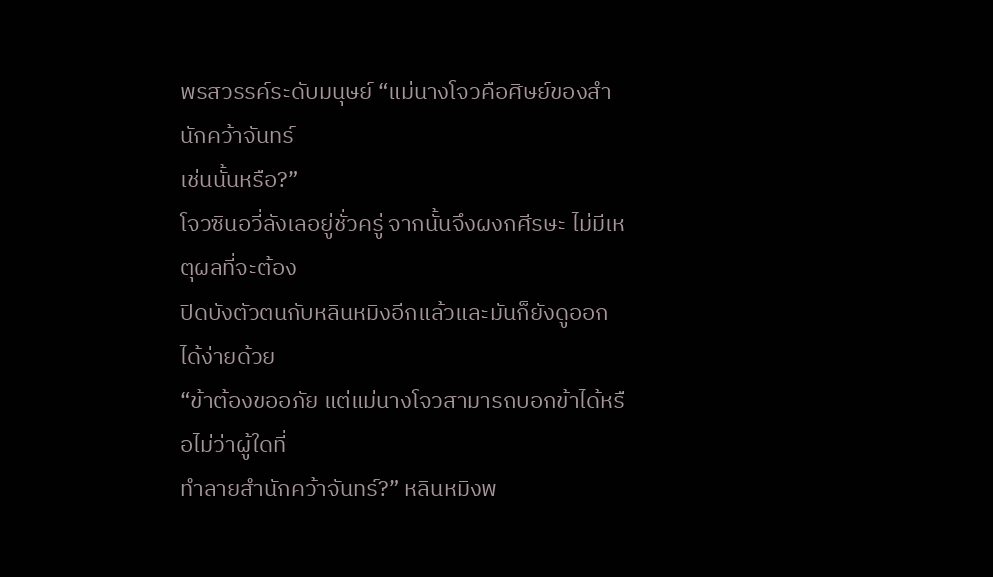พรสวรรค์ระดับมนุษย์ “แม่นางโจวคือศิษย์ของสำนักคว้าจันทร์
เช่นนั้นหรือ?”
โจวซินอวี่ลังเลอยู่ชั่วครู่ จากนั้นจึงผงกศีรษะ ไม่มีเหตุผลที่จะต้อง
ปิดบังตัวตนกับหลินหมิงอีกแล้วและมันก็ยังดูออกได้ง่ายด้วย
“ข้าต้องขออภัย แต่แม่นางโจวสามารถบอกข้าได้หรือไม่ว่าผู้ใดที่
ทำลายสำนักคว้าจันทร์?” หลินหมิงพ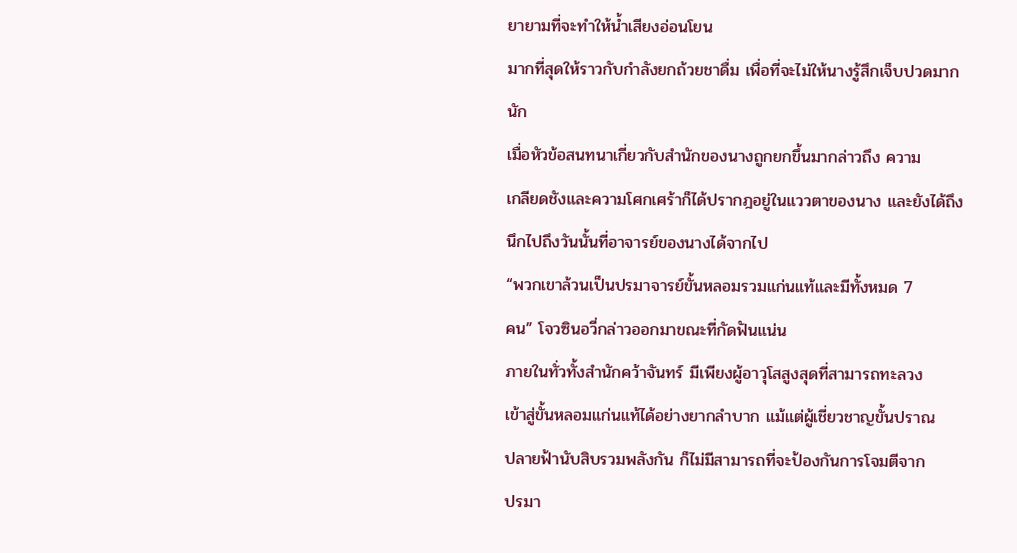ยายามที่จะทำให้น้ำเสียงอ่อนโยน
มากที่สุดให้ราวกับกำลังยกถ้วยชาดื่ม เพื่อที่จะไม่ให้นางรู้สึกเจ็บปวดมาก
นัก
เมื่อหัวข้อสนทนาเกี่ยวกับสำนักของนางถูกยกขึ้นมากล่าวถึง ความ
เกลียดชังและความโศกเศร้าก็ได้ปรากฎอยู่ในแววตาของนาง และยังได้ถึง
นึกไปถึงวันนั้นที่อาจารย์ของนางได้จากไป
“พวกเขาล้วนเป็นปรมาจารย์ขั้นหลอมรวมแก่นแท้และมีทั้งหมด 7
คน” โจวซินอวี่กล่าวออกมาขณะที่กัดฟันแน่น
ภายในทั่วทั้งสำนักคว้าจันทร์ มีเพียงผู้อาวุโสสูงสุดที่สามารถทะลวง
เข้าสู่ขั้นหลอมแก่นแท้ได้อย่างยากลำบาก แม้แต่ผู้เชี่ยวชาญขั้นปราณ
ปลายฟ้านับสิบรวมพลังกัน ก็ไม่มีสามารถที่จะป้องกันการโจมตีจาก
ปรมา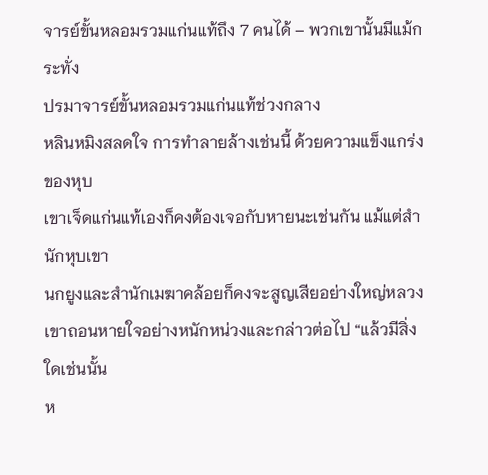จารย์ขั้นหลอมรวมแก่นแท้ถึง 7 คนได้ – พวกเขานั้นมีแม้กระทั่ง
ปรมาจารย์ขั้นหลอมรวมแก่นแท้ช่วงกลาง
หลินหมิงสลดใจ การทำลายล้างเช่นนี้ ด้วยความแข็งแกร่งของหุบ
เขาเจ็ดแก่นแท้เองก็คงต้องเจอกับหายนะเช่นกัน แม้แต่สำนักหุบเขา
นกยูงและสำนักเมฆาคล้อยก็คงจะสูญเสียอย่างใหญ่หลวง
เขาถอนหายใจอย่างหนักหน่วงและกล่าวต่อไป “แล้วมีสิ่งใดเช่นนั้น
ห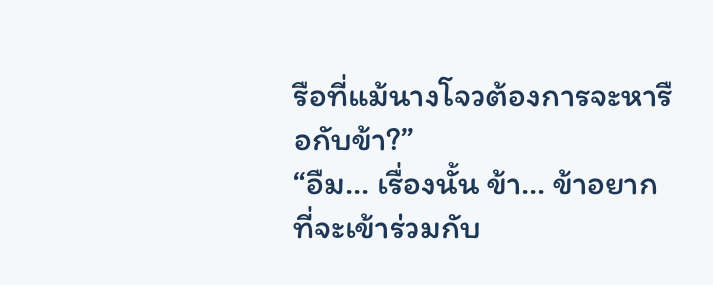รือที่แม้นางโจวต้องการจะหารือกับข้า?”
“อืม… เรื่องนั้น ข้า… ข้าอยากที่จะเข้าร่วมกับ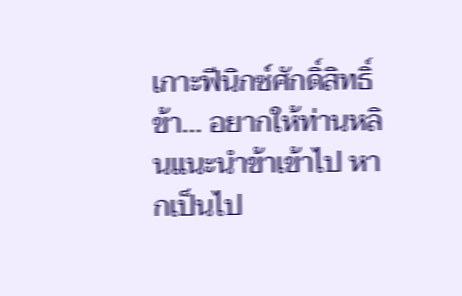เกาะฟีนิกซ์ศักดิ์สิทธิ์
ข้า… อยากให้ท่านหลินแนะนำข้าเข้าไป หากเป็นไป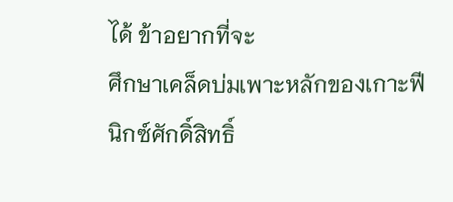ได้ ข้าอยากที่จะ
ศึกษาเคล็ดบ่มเพาะหลักของเกาะฟีนิกซ์ศักดิ์สิทธิ์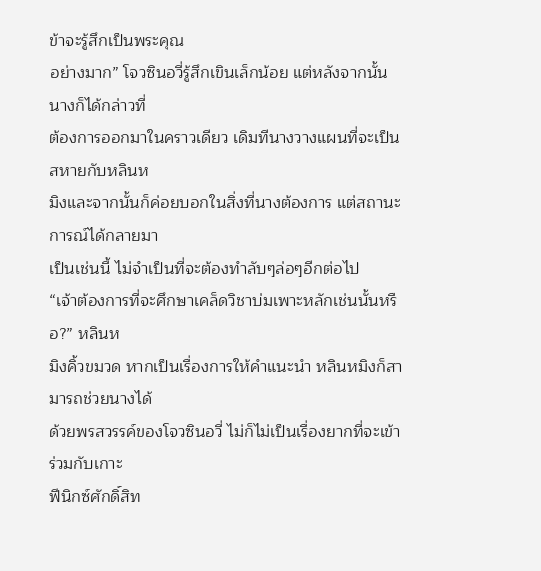ข้าจะรู้สึกเป็นพระคุณ
อย่างมาก” โจวซินอวี่รู้สึกเขินเล็กน้อย แต่หลังจากนั้นนางก็ได้กล่าวที่
ต้องการออกมาในคราวเดียว เดิมทีนางวางแผนที่จะเป็นสหายกับหลินห
มิงและจากนั้นก็ค่อยบอกในสิ่งที่นางต้องการ แต่สถานะการณ์ได้กลายมา
เป็นเช่นนี้ ไม่จำเป็นที่จะต้องทำลับๆล่อๆอีกต่อไป
“เจ้าต้องการที่จะศึกษาเคล็ดวิชาบ่มเพาะหลักเช่นนั้นหรือ?” หลินห
มิงคิ้วขมวด หากเป็นเรื่องการให้คำแนะนำ หลินหมิงก็สามารถช่วยนางได้
ด้วยพรสวรรค์ของโจวซินอวี่ ไม่ก็ไม่เป็นเรื่องยากที่จะเข้าร่วมกับเกาะ
ฟีนิกซ์ศักดิ์สิท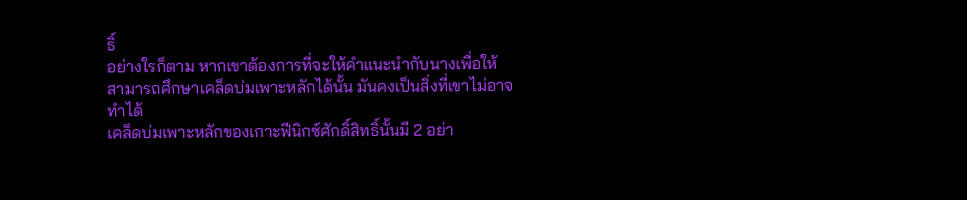ธิ์
อย่างใรก็ตาม หากเขาต้องการที่จะให้คำแนะนำกับนางเพื่อให้
สามารถศึกษาเคล็ดบ่มเพาะหลักได้นั้น มันคงเป็นสิ่งที่เขาไม่อาจทำได้
เคล็ดบ่มเพาะหลักของเกาะฟีนิกซ์ศักดิ์สิทธิ์นั้นมี 2 อย่า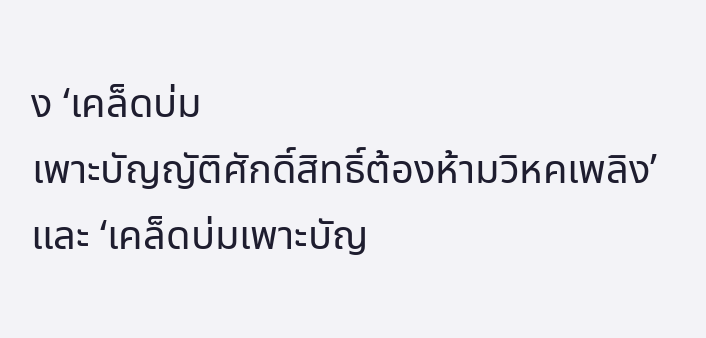ง ‘เคล็ดบ่ม
เพาะบัญญัติศักดิ์สิทธิ์ต้องห้ามวิหคเพลิง’ และ ‘เคล็ดบ่มเพาะบัญ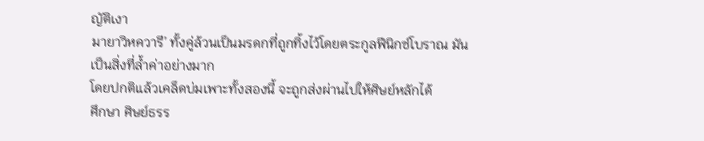ญัติเงา
มายาวิหควารี’ ทั้งคู่ล้วนเป็นมรดกที่ถูกทิ้งไว้โดยตระกูลฟีนิกซ์โบราณ มัน
เป็นสิ่งที่ล้ำค่าอย่างมาก
โดยปกติแล้วเคล็ดบ่มเพาะทั้งสองนี้ จะถูกส่งผ่านไปให้ศิษย์หลักได้
ศึกษา ศิษย์ธรร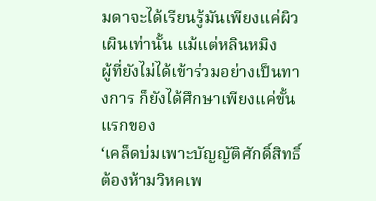มดาจะได้เรียนรู้มันเพียงแค่ผิวเผินเท่านั้น แม้แต่หลินหมิง
ผู้ที่ยังไม่ได้เข้าร่วมอย่างเป็นทางการ ก็ยังได้ศึกษาเพียงแค่ขั้นแรกของ
‘เคล็ดบ่มเพาะบัญญัติศักดิ์สิทธิ์ต้องห้ามวิหคเพ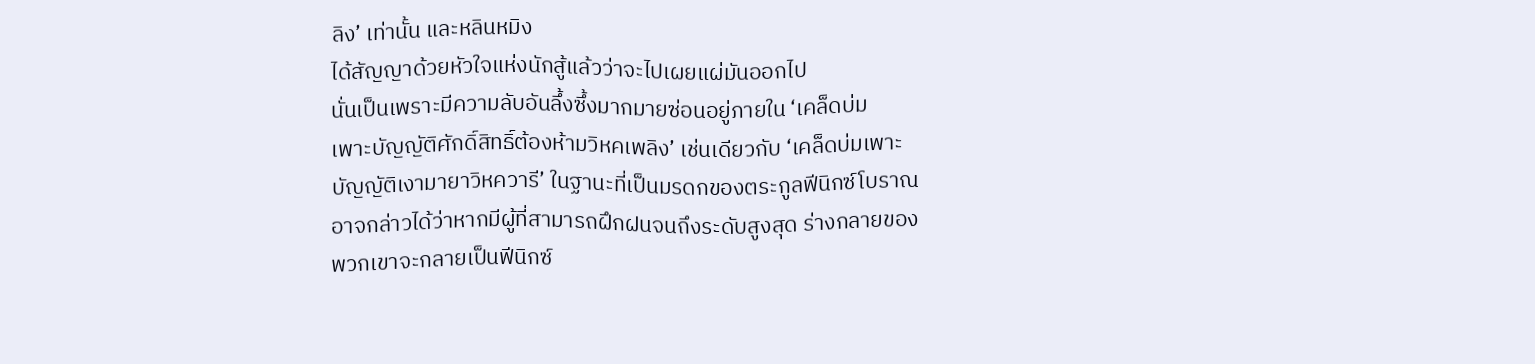ลิง’ เท่านั้น และหลินหมิง
ได้สัญญาด้วยหัวใจแห่งนักสู้แล้วว่าจะไปเผยแผ่มันออกไป
นั่นเป็นเพราะมีความลับอันลึ้งซึ้งมากมายซ่อนอยู่ภายใน ‘เคล็ดบ่ม
เพาะบัญญัติศักดิ์สิทธิ์ต้องห้ามวิหคเพลิง’ เช่นเดียวกับ ‘เคล็ดบ่มเพาะ
บัญญัติเงามายาวิหควารี’ ในฐานะที่เป็นมรดกของตระกูลฟีนิกซ์โบราณ
อาจกล่าวได้ว่าหากมีผู้ที่สามารถฝึกฝนจนถึงระดับสูงสุด ร่างกลายของ
พวกเขาจะกลายเป็นฟีนิกซ์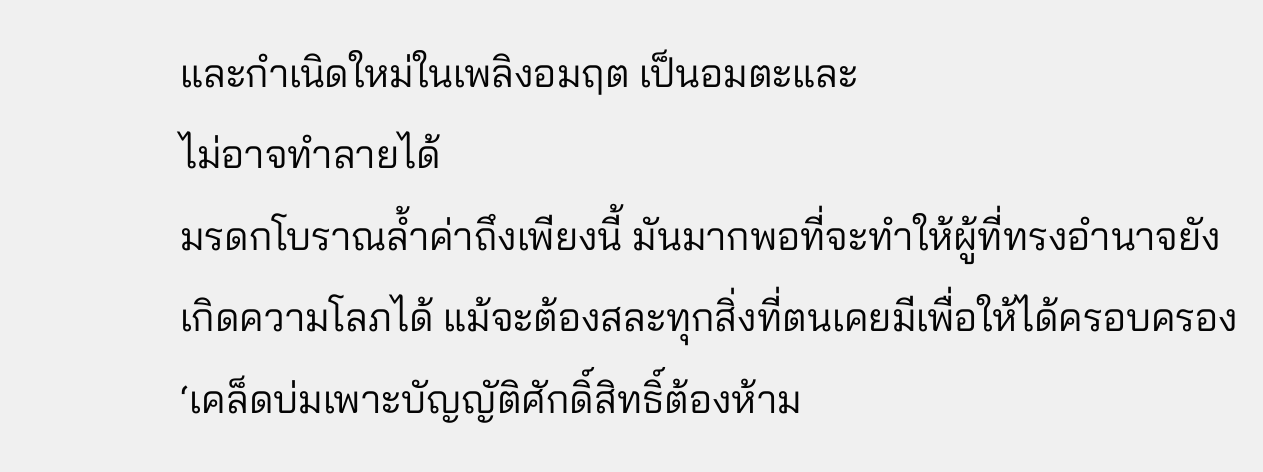และกำเนิดใหม่ในเพลิงอมฤต เป็นอมตะและ
ไม่อาจทำลายได้
มรดกโบราณล้ำค่าถึงเพียงนี้ มันมากพอที่จะทำให้ผู้ที่ทรงอำนาจยัง
เกิดความโลภได้ แม้จะต้องสละทุกสิ่งที่ตนเคยมีเพื่อให้ได้ครอบครอง
‘เคล็ดบ่มเพาะบัญญัติศักดิ์สิทธิ์ต้องห้าม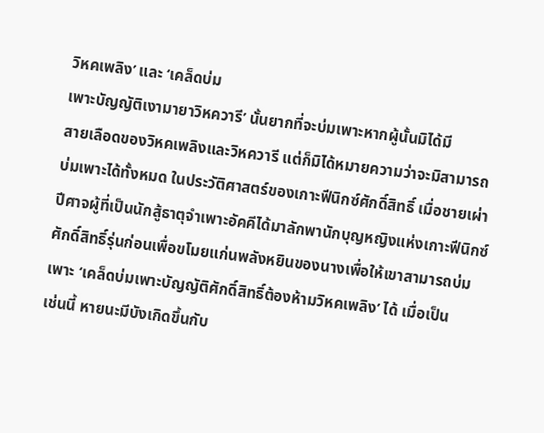วิหคเพลิง’ และ ‘เคล็ดบ่ม
เพาะบัญญัติเงามายาวิหควารี’ นั้นยากที่จะบ่มเพาะหากผู้นั้นมิได้มี
สายเลือดของวิหคเพลิงและวิหควารี แต่ก็มิได้หมายความว่าจะมิสามารถ
บ่มเพาะได้ทั้งหมด ในประวัติศาสตร์ของเกาะฟีนิกซ์ศักดิ์สิทธิ์ เมื่อชายเผ่า
ปีศาจผู้ที่เป็นนักสู้ธาตุจำเพาะอัคคีได้มาลักพานักบุญหญิงแห่งเกาะฟีนิกซ์
ศักดิ์สิทธิ์รุ่นก่อนเพื่อขโมยแก่นพลังหยินของนางเพื่อให้เขาสามารถบ่ม
เพาะ ‘เคล็ดบ่มเพาะบัญญัติศักดิ์สิทธิ์ต้องห้ามวิหคเพลิง’ ได้ เมื่อเป็น
เช่นนี้ หายนะมีบังเกิดขึ้นกับ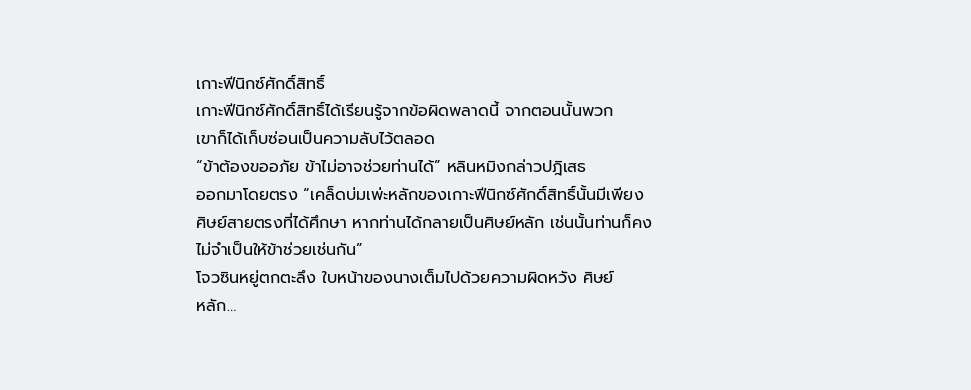เกาะฟีนิกซ์ศักดิ์สิทธิ์
เกาะฟีนิกซ์ศักดิ์สิทธิ์ได้เรียนรู้จากข้อผิดพลาดนี้ จากตอนนั้นพวก
เขาก็ได้เก็บซ่อนเป็นความลับไว้ตลอด
“ข้าต้องขออภัย ข้าไม่อาจช่วยท่านได้” หลินหมิงกล่าวปฎิเสธ
ออกมาโดยตรง “เคล็ดบ่มเพ่ะหลักของเกาะฟีนิกซ์ศักดิ์สิทธิ์นั้นมีเพียง
ศิษย์สายตรงที่ได้ศึกษา หากท่านได้กลายเป็นศิษย์หลัก เช่นนั้นท่านก็คง
ไม่จำเป็นให้ข้าช่วยเช่นกัน”
โจวซินหยู่ตกตะลึง ใบหน้าของนางเต็มไปด้วยความผิดหวัง ศิษย์
หลัก…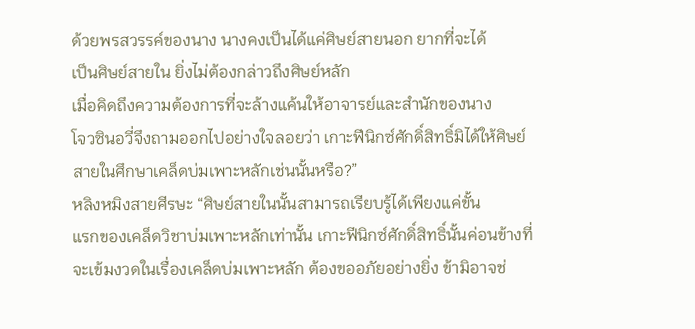ด้วยพรสวรรค์ของนาง นางคงเป็นได้แค่ศิษย์สายนอก ยากที่จะได้
เป็นศิษย์สายใน ยิ่งไม่ต้องกล่าวถึงศิษย์หลัก
เมื่อคิดถึงความต้องการที่จะล้างแค้นให้อาจารย์และสำนักของนาง
โจวซินอวี่จึงถามออกไปอย่างใจลอยว่า เกาะฟีนิกซ์ศักดิ์สิทธิ์มิได้ให้ศิษย์
สายในศึกษาเคล็ดบ่มเพาะหลักเช่นนั้นหรือ?”
หลิงหมิงสายศีรษะ “ศิษย์สายในนั้นสามารถเรียบรู้ได้เพียงแค่ขั้น
แรกของเคล็ดวิชาบ่มเพาะหลักเท่านั้น เกาะฟีนิกซ์ศักดิ์สิทธิ์นั้นค่อนข้างที่
จะเข้มงวดในเรื่องเคล็ดบ่มเพาะหลัก ต้องขออภัยอย่างยิ่ง ข้ามิอาจช่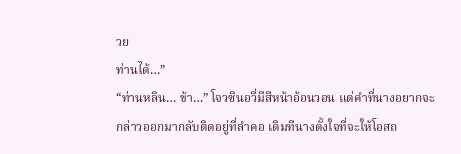วย
ท่านได้…”
“ท่านหลิน… ข้า…” โจวซินอวี่มีสีหน้าอ้อนวอน แต่คำที่นางอยากจะ
กล่าวออกมากลับติดอยู่ที่ลำคอ เดิมทีนางตั้งใจที่จะให้โอสถ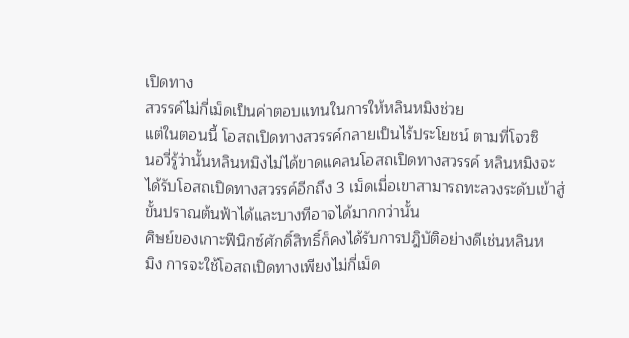เปิดทาง
สวรรค์ไม่กี่เม็ดเป็นค่าตอบแทนในการให้หลินหมิงช่วย
แต่ในตอนนี้ โอสถเปิดทางสวรรค์กลายเป็นไร้ประโยชน์ ตามที่โจวซิ
นอวี่รู้ว่านั้นหลินหมิงไม่ได้ขาดแคลนโอสถเปิดทางสวรรค์ หลินหมิงจะ
ได้รับโอสถเปิดทางสวรรค์อีกถึง 3 เม็ดเมื่อเขาสามารถทะลวงระดับเข้าสู่
ขั้นปราณต้นฟ้าได้และบางทีอาจได้มากกว่านั้น
ศิษย์ของเกาะฟีนิกซ์ศักดิ์สิทธิ์ก็คงได้รับการปฎิบัติอย่างดีเช่นหลินห
มิง การจะใช้โอสถเปิดทางเพียงไม่กี่เม็ด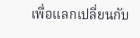เพื่อแลกเปลี่ยนกับ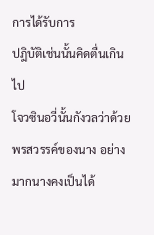การได้รับการ
ปฎิบัติเช่นนั้นคิดตื่นเกินไป
โจวซินอวี่นั้นกังวลว่าด้วยพรสวรรค์ของนาง อย่างมากนางคงเป็นได้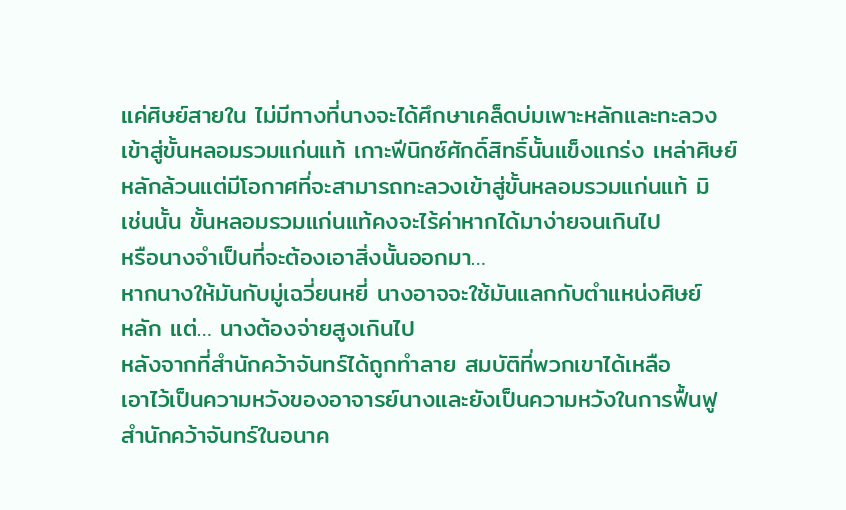แค่ศิษย์สายใน ไม่มีทางที่นางจะได้ศึกษาเคล็ดบ่มเพาะหลักและทะลวง
เข้าสู่ขั้นหลอมรวมแก่นแท้ เกาะฟีนิกซ์ศักดิ์สิทธิ์นั้นแข็งแกร่ง เหล่าศิษย์
หลักล้วนแต่มีโอกาศที่จะสามารถทะลวงเข้าสู่ขั้นหลอมรวมแก่นแท้ มิ
เช่นนั้น ขั้นหลอมรวมแก่นแท้คงจะไร้ค่าหากได้มาง่ายจนเกินไป
หรือนางจำเป็นที่จะต้องเอาสิ่งนั้นออกมา…
หากนางให้มันกับมู่เฉวี่ยนหยี่ นางอาจจะใช้มันแลกกับตำแหน่งศิษย์
หลัก แต่… นางต้องจ่ายสูงเกินไป
หลังจากที่สำนักคว้าจันทร์ได้ถูกทำลาย สมบัติที่พวกเขาได้เหลือ
เอาไว้เป็นความหวังของอาจารย์นางและยังเป็นความหวังในการฟื้นฟู
สำนักคว้าจันทร์ในอนาค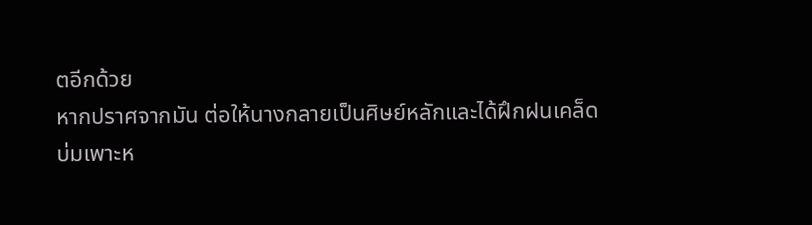ตอีกด้วย
หากปราศจากมัน ต่อให้นางกลายเป็นศิษย์หลักและได้ฝึกฝนเคล็ด
บ่มเพาะห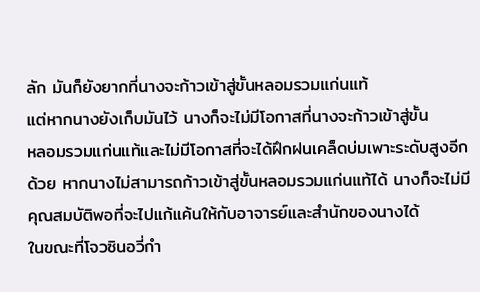ลัก มันก็ยังยากที่นางจะก้าวเข้าสู่ขั้นหลอมรวมแก่นแท้
แต่หากนางยังเก็บมันไว้ นางก็จะไม่มีโอกาสที่นางจะก้าวเข้าสู่ขั้น
หลอมรวมแก่นแท้และไม่มีโอกาสที่จะได้ฝึกฝนเคล็ดบ่มเพาะระดับสูงอีก
ด้วย หากนางไม่สามารถก้าวเข้าสู่ขั้นหลอมรวมแก่นแท้ได้ นางก็จะไม่มี
คุณสมบัติพอที่จะไปแก้แค้นให้กับอาจารย์และสำนักของนางได้
ในขณะที่โจวซินอวี่กำ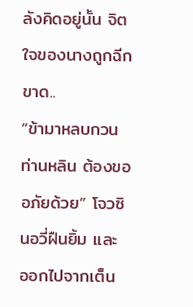ลังคิดอยู่นั้น จิตใจของนางถูกฉีกขาด..
“ข้ามาหลบกวนท่านหลิน ต้องขออภัยด้วย” โจวซินอวี่ฝืนยิ้ม และ
ออกไปจากเต็น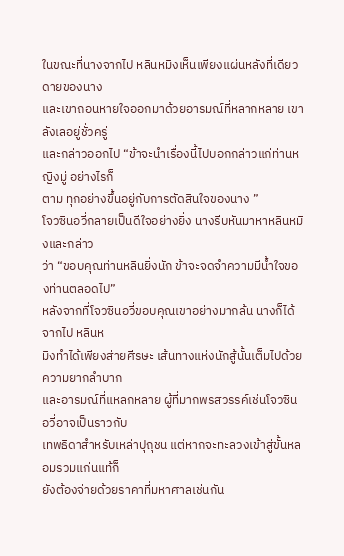ในขณะที่นางจากไป หลินหมิงเห็นเพียงแผ่นหลังที่เดียวดายของนาง
และเขาถอนหายใจออกมาด้วยอารมณ์ที่หลากหลาย เขาลังเลอยู่ชั่วครู่
และกล่าวออกไป “ข้าจะนำเรื่องนี้ไปบอกกล่าวแก่ท่านหญิงมู่ อย่างไรก็
ตาม ทุกอย่างขึ้นอยู่กับการตัดสินใจของนาง ”
โจวซินอวี่กลายเป็นดีใจอย่างยิ่ง นางรีบหันมาหาหลินหมิงและกล่าว
ว่า “ขอบคุณท่านหลินยิ่งนัก ข้าจะจดจำความมีน้ำใจของท่านตลอดไป”
หลังจากที่โจวซินอวี่ขอบคุณเขาอย่างมากล้น นางก็ได้จากไป หลินห
มิงทำได้เพียงส่ายศีรษะ เส้นทางแห่งนักสู้นั้นเต็มไปด้วยความยากลำบาก
และอารมณ์ที่แหลกหลาย ผู้ที่มากพรสวรรค์เช่นโจวซินอวี่อาจเป็นราวกับ
เทพธิดาสำหรับเหล่าปุถุชน แต่หากจะทะลวงเข้าสู่ขั้นหลอมรวมแก่นแท้ก็
ยังต้องจ่ายด้วยราคาที่มหาศาลเช่นกัน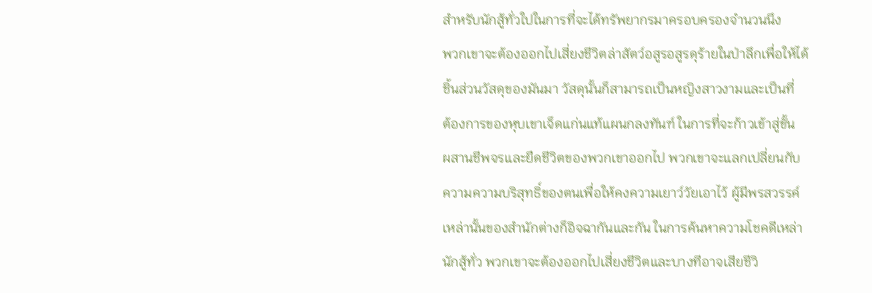สำหรับนักสู้ทั่วใปในการที่จะได้ทรัพยากรมาครอบครองจำนวนนึง
พวกเขาจะต้องออกไปเสี่ยงชีวิตล่าสัตว์อสูรอสูรดุร้ายในป่าลึกเพื่อให้ได้
ชิ้นส่วนวัสดุของมันมา วัสดุนั้นก็สามารถเป็นหญิงสาวงามและเป็นที่
ต้องการของหุบเขาเจ็ดแก่นแท้แผนกลงทันฑ์ ในการที่จะก้าวเข้าสู่ขั้น
ผสานชีพจรและยืดชีวิตของพวกเขาออกไป พวกเขาจะแลกเปลี่ยนกับ
ความความบริสุทธิ์ของตนเพื่อให้คงความเยาว์วัยเอาไว้ ผู้มีพรสวรรค์
เหล่านั้นของสำนักต่างก็อิจฉากันและกัน ในการค้นหาความโชคดีเหล่า
นักสู้ทั่ว พวกเขาจะต้องออกไปเสี่ยงชีวิตและบางทีอาจเสียชีวิ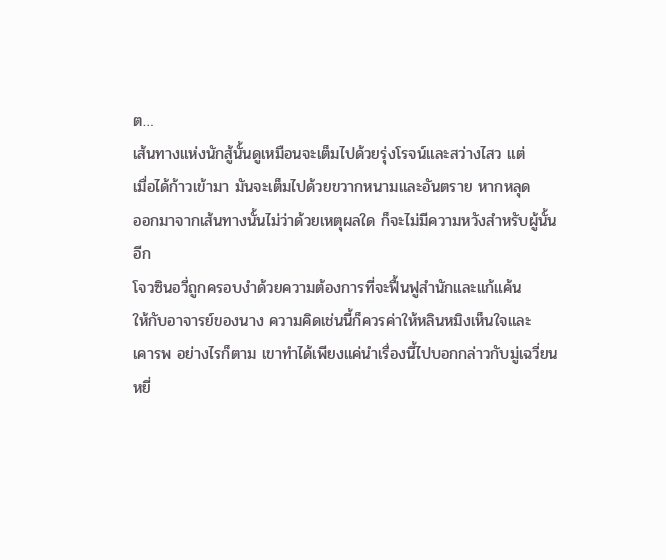ต…
เส้นทางแห่งนักสู้นั้นดูเหมือนจะเต็มไปด้วยรุ่งโรจน์และสว่างไสว แต่
เมื่อได้ก้าวเข้ามา มันจะเต็มไปด้วยขวากหนามและอันตราย หากหลุด
ออกมาจากเส้นทางนั้นไม่ว่าด้วยเหตุผลใด ก็จะไม่มีความหวังสำหรับผู้นั้น
อีก
โจวซินอวี่ถูกครอบงำด้วยความต้องการที่จะฟื้นฟูสำนักและแก้แค้น
ให้กับอาจารย์ของนาง ความคิดเช่นนี้ก็ควรค่าให้หลินหมิงเห็นใจและ
เคารพ อย่างไรก็ตาม เขาทำได้เพียงแค่นำเรื่องนี้ไปบอกกล่าวกับมู่เฉวี่ยน
หยี่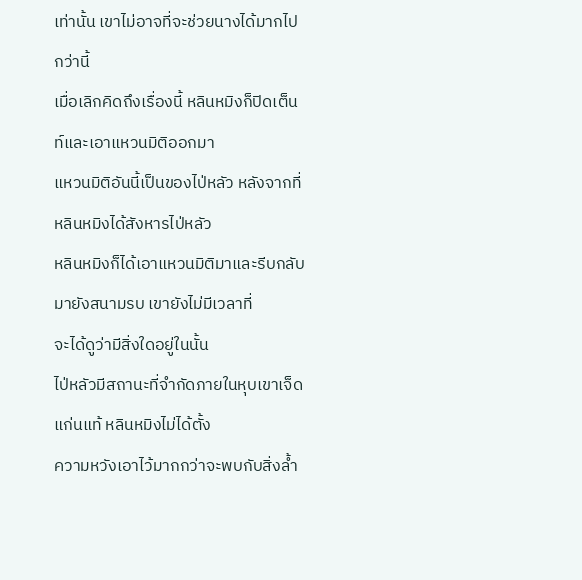เท่านั้น เขาไม่อาจที่จะช่วยนางได้มากไปกว่านี้
เมื่อเลิกคิดถึงเรื่องนี้ หลินหมิงก็ปิดเต็นท์และเอาแหวนมิติออกมา
แหวนมิติอันนี้เป็นของไป่หลัว หลังจากที่หลินหมิงได้สังหารไป่หลัว
หลินหมิงก็ได้เอาแหวนมิติมาและรีบกลับมายังสนามรบ เขายังไม่มีเวลาที่
จะได้ดูว่ามีสิ่งใดอยู่ในนั้น
ไป่หลัวมีสถานะที่จำกัดภายในหุบเขาเจ็ดแก่นแท้ หลินหมิงไม่ได้ตั้ง
ความหวังเอาไว้มากกว่าจะพบกับสิ่งล้ำ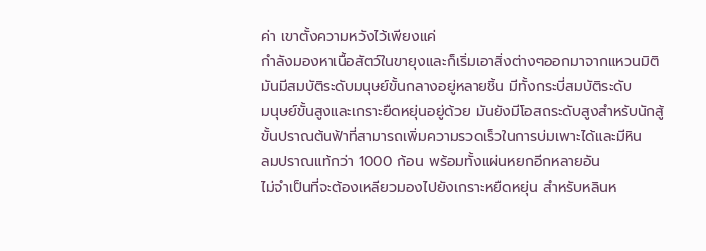ค่า เขาตั้งความหวังไว้เพียงแค่
กำลังมองหาเนื้อสัตว์ในขายุงและก็เริ่มเอาสิ่งต่างๆออกมาจากแหวนมิติ
มันมีสมบัติระดับมนุษย์ขั้นกลางอยู่หลายชิ้น มีทั้งกระบี่สมบัติระดับ
มนุษย์ขั้นสูงและเกราะยืดหยุ่นอยู่ด้วย มันยังมีโอสถระดับสูงสำหรับนักสู้
ขั้นปราณต้นฟ้าที่สามารถเพิ่มความรวดเร็วในการบ่มเพาะได้และมีหิน
ลมปราณแท้กว่า 1000 ก้อน พร้อมทั้งแผ่นหยกอีกหลายอัน
ไม่จำเป็นที่จะต้องเหลียวมองไปยังเกราะหยืดหยุ่น สำหรับหลินห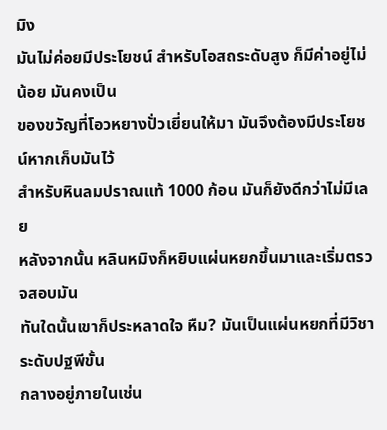มิง
มันไม่ค่อยมีประโยชน์ สำหรับโอสถระดับสูง ก็มีค่าอยู่ไม่น้อย มันคงเป็น
ของขวัญที่โอวหยางปั่วเยี่ยนให้มา มันจึงต้องมีประโยชน์หากเก็บมันไว้
สำหรับหินลมปราณแท้ 1000 ก้อน มันก็ยังดีกว่าไม่มีเลย
หลังจากนั้น หลินหมิงก็หยิบแผ่นหยกขึ้นมาและเริ่มตรวจสอบมัน
ทันใดนั้นเขาก็ประหลาดใจ หืม? มันเป็นแผ่นหยกที่มีวิชาระดับปฐพีขั้น
กลางอยู่ภายในเช่น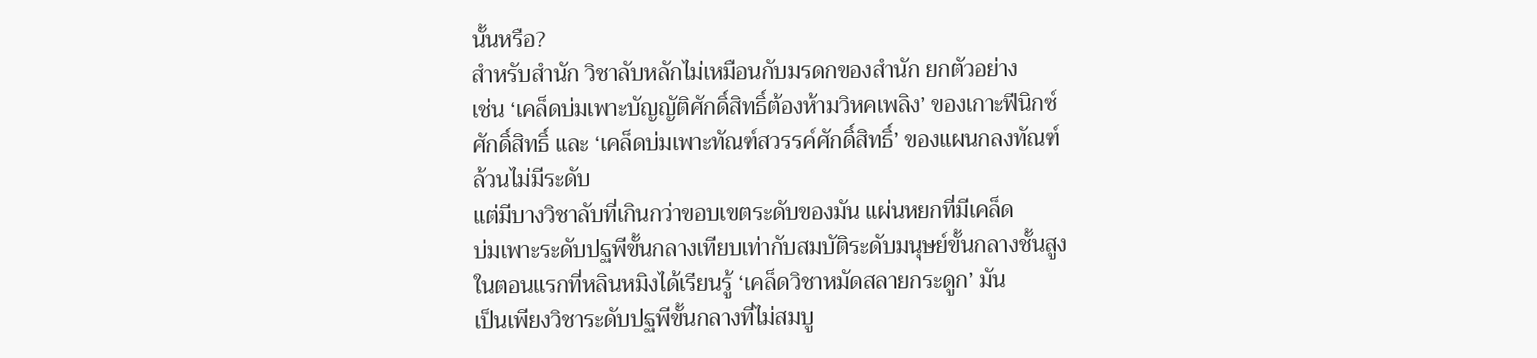นั้นหรือ?
สำหรับสำนัก วิชาลับหลักไม่เหมือนกับมรดกของสำนัก ยกตัวอย่าง
เช่น ‘เคล็ดบ่มเพาะบัญญัติศักดิ์สิทธิ์ต้องห้ามวิหคเพลิง’ ของเกาะฟีนิกซ์
ศักดิ์สิทธิ์ และ ‘เคล็ดบ่มเพาะทัณฑ์สวรรค์ศักดิ์สิทธิ์’ ของแผนกลงทัณฑ์
ล้วนไม่มีระดับ
แต่มีบางวิชาลับที่เกินกว่าขอบเขตระดับของมัน แผ่นหยกที่มีเคล็ด
บ่มเพาะระดับปฐพีขั้นกลางเทียบเท่ากับสมบัติระดับมนุษย์ขั้นกลางชั้นสูง
ในตอนแรกที่หลินหมิงได้เรียนรู้ ‘เคล็ดวิชาหมัดสลายกระดูก’ มัน
เป็นเพียงวิชาระดับปฐพีขั้นกลางที่ไม่สมบู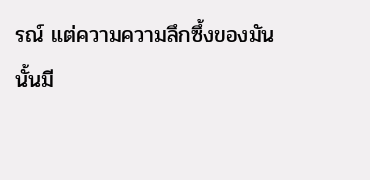รณ์ แต่ความความลึกซึ้งของมัน
นั้นมี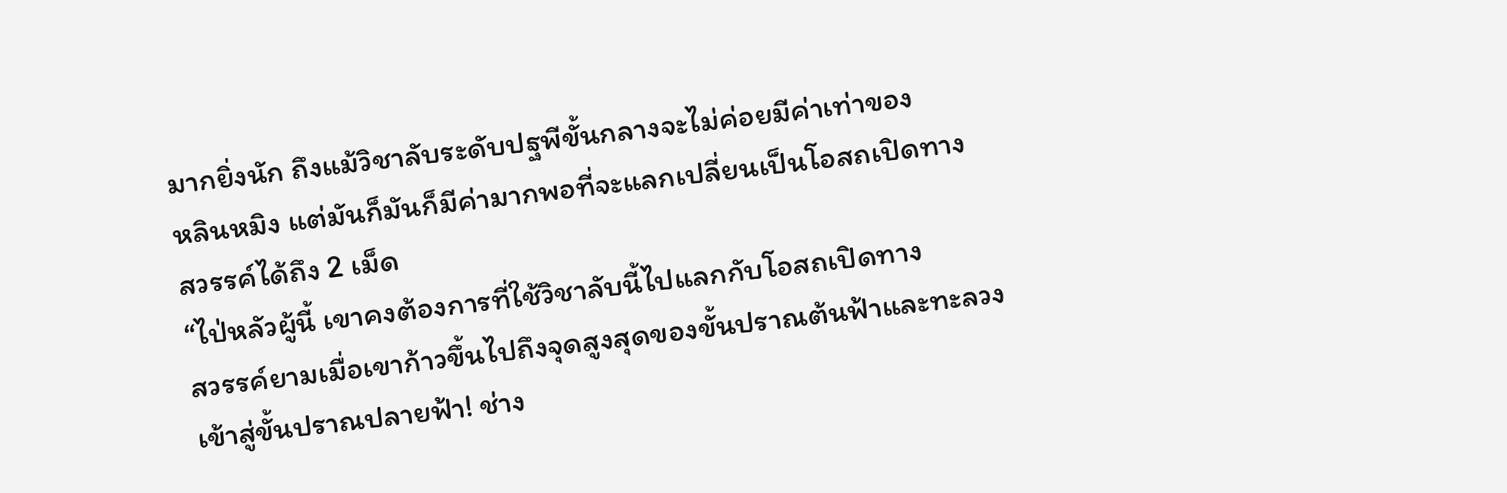มากยิ่งนัก ถึงแม้วิชาลับระดับปฐพีขั้นกลางจะไม่ค่อยมีค่าเท่าของ
หลินหมิง แต่มันก็มันก็มีค่ามากพอที่จะแลกเปลี่ยนเป็นโอสถเปิดทาง
สวรรค์ได้ถึง 2 เม็ด
“ไป่หลัวผู้นี้ เขาคงต้องการที่ใช้วิชาลับนี้ไปแลกกับโอสถเปิดทาง
สวรรค์ยามเมื่อเขาก้าวขึ้นไปถึงจุดสูงสุดของขั้นปราณต้นฟ้าและทะลวง
เข้าสู่ขั้นปราณปลายฟ้า! ช่าง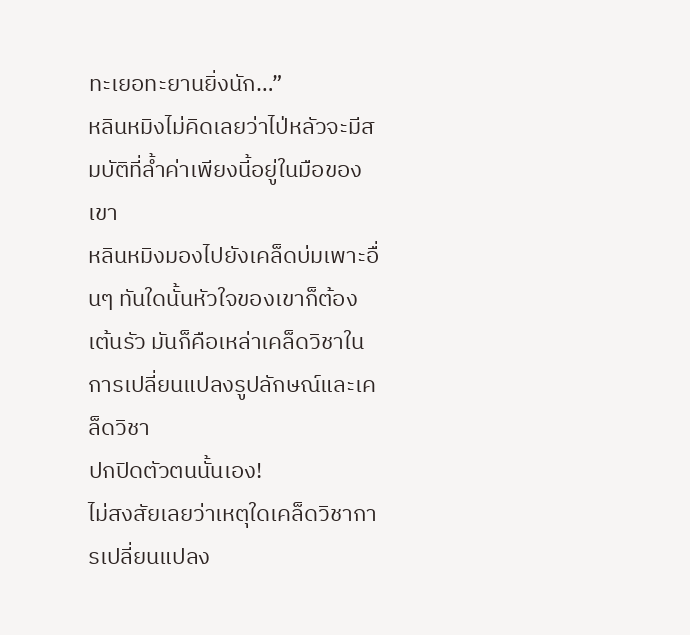ทะเยอทะยานยิ่งนัก…”
หลินหมิงไม่คิดเลยว่าไป่หลัวจะมีสมบัติที่ล้ำค่าเพียงนี้อยู่ในมือของ
เขา
หลินหมิงมองไปยังเคล็ดบ่มเพาะอื่นๆ ทันใดนั้นหัวใจของเขาก็ต้อง
เต้นรัว มันก็คือเหล่าเคล็ดวิชาในการเปลี่ยนแปลงรูปลักษณ์และเคล็ดวิชา
ปกปิดตัวตนนั้นเอง!
ไม่สงสัยเลยว่าเหตุใดเคล็ดวิชาการเปลี่ยนแปลง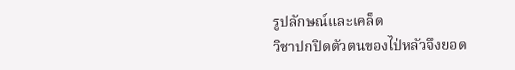รูปลักษณ์และเคล็ด
วิชาปกปิดตัวตนของไป่หลัวจึงยอด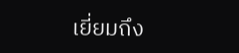เยี่ยมถึง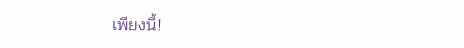เพียงนี้!